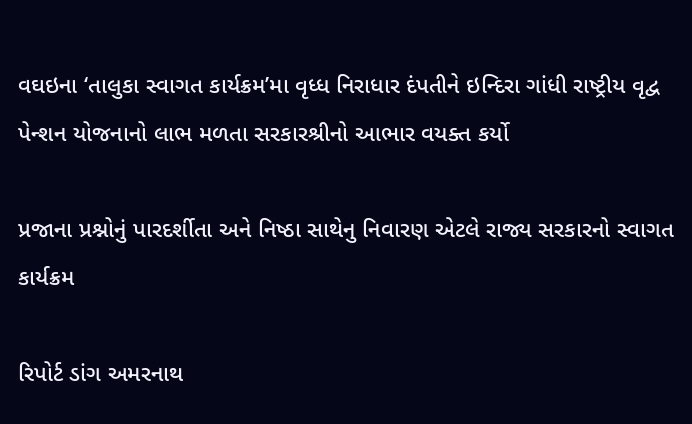વઘઇના ‘તાલુકા સ્વાગત કાર્યક્રમ’મા વૃધ્ધ નિરાધાર દંપતીને ઇન્દિરા ગાંધી રાષ્ટ્રીય વૃદ્વ પેન્શન યોજનાનો લાભ મળતા સરકારશ્રીનો આભાર વયક્ત કર્યો

પ્રજાના પ્રશ્નોનું પારદર્શીતા અને નિષ્ઠા સાથેનુ નિવારણ એટલે રાજ્ય સરકારનો સ્વાગત કાર્યક્રમ

રિપોર્ટ ડાંગ અમરનાથ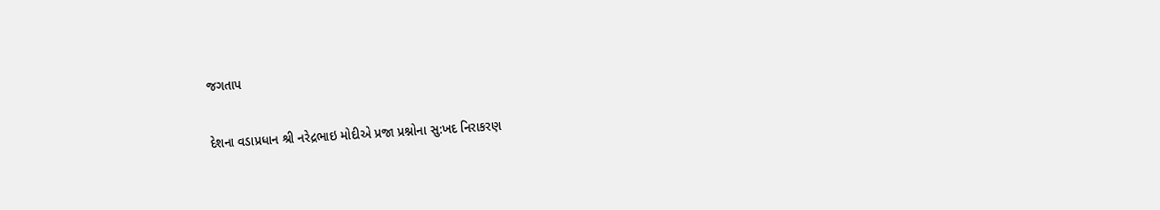જગતાપ

દેશના વડાપ્રધાન શ્રી નરેદ્રભાઇ મોદીએ પ્રજા પ્રશ્નોના સુ:ખદ નિરાકરણ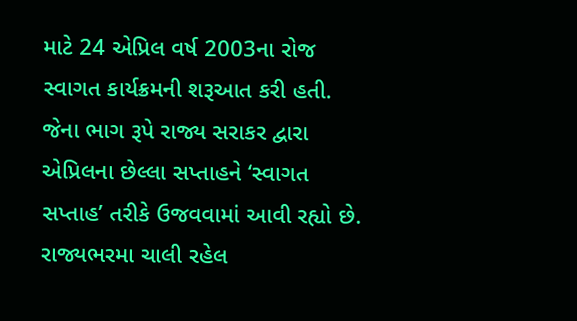માટે 24 એપ્રિલ વર્ષ 2003ના રોજ સ્વાગત કાર્યક્રમની શરૂઆત કરી હતી. જેના ભાગ રૂપે રાજ્ય સરાકર દ્વારા એપ્રિલના છેલ્લા સપ્તાહને ‘સ્વાગત સપ્તાહ’ તરીકે ઉજવવામાં આવી રહ્યો છે. રાજ્યભરમા ચાલી રહેલ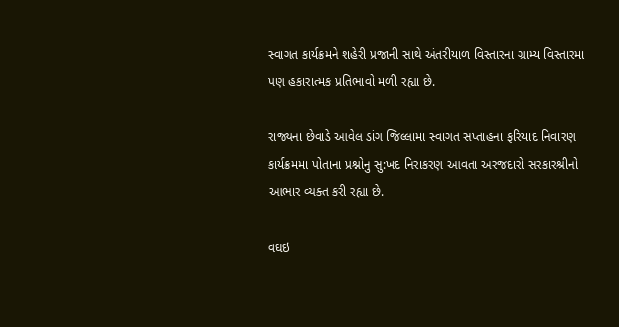સ્વાગત કાર્યક્રમને શહેરી પ્રજાની સાથે અંતરીયાળ વિસ્તારના ગ્રામ્ય વિસ્તારમા પણ હકારાત્મક પ્રતિભાવો મળી રહ્યા છે.

રાજ્યના છેવાડે આવેલ ડાંગ જિલ્લામા સ્વાગત સપ્તાહના ફરિયાદ નિવારણ કાર્યક્રમમા પોતાના પ્રશ્નોનુ સુ:ખદ નિરાકરણ આવતા અરજદારો સરકારશ્રીનો આભાર વ્યક્ત કરી રહ્યા છે.

વઘઇ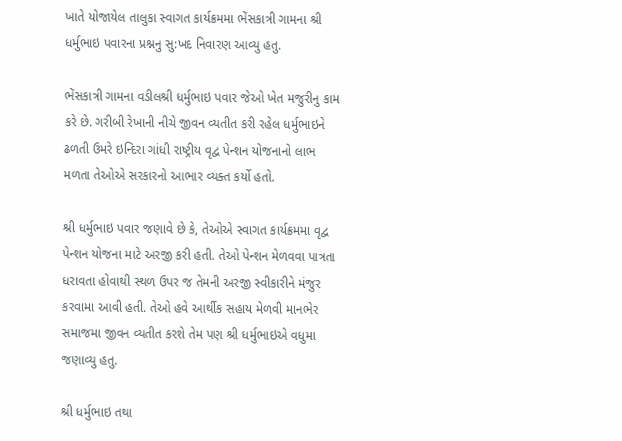ખાતે યોજાયેલ તાલુકા સ્વાગત કાર્યક્રમમા ભેંસકાત્રી ગામના શ્રી ધર્મુભાઇ પવારના પ્રશ્નનુ સુ:ખદ નિવારણ આવ્યુ હતુ.

ભેંસકાત્રી ગામના વડીલશ્રી ધર્મુભાઇ પવાર જેઓ ખેત મજુરીનુ કામ કરે છે. ગરીબી રેખાની નીચે જીવન વ્યતીત કરી રહેલ ધર્મુભાઇને ઢળતી ઉમરે ઇન્દિરા ગાંધી રાષ્ટ્રીય વૃદ્વ પેન્શન યોજનાનો લાભ મળતા તેઓએ સરકારનો આભાર વ્યક્ત કર્યો હતો.

શ્રી ધર્મુભાઇ પવાર જણાવે છે કે, તેઓએ સ્વાગત કાર્યક્રમમા વૃદ્વ પેન્શન યોજના માટે અરજી કરી હતી. તેઓ પેન્શન મેળવવા પાત્રતા ધરાવતા હોવાથી સ્થળ ઉપર જ તેમની અરજી સ્વીકારીને મંજુર કરવામા આવી હતી. તેઓ હવે આર્થીક સહાય મેળવી માનભેર સમાજમા જીવન વ્યતીત કરશે તેમ પણ શ્રી ધર્મુભાઇએ વધુમા જણાવ્યુ હતુ.

શ્રી ધર્મુભાઇ તથા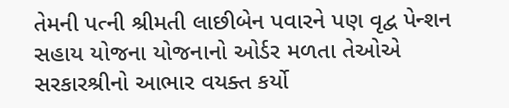તેમની પત્ની શ્રીમતી લાછીબેન પવારને પણ વૃદ્વ પેન્શન સહાય યોજના યોજનાનો ઓર્ડર મળતા તેઓએ સરકારશ્રીનો આભાર વયક્ત કર્યો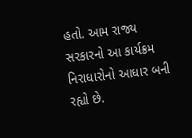હતો. આમ રાજ્ય સરકારનો આ કાર્યક્રમ નિરાધારોનો આધાર બની રહ્યો છે.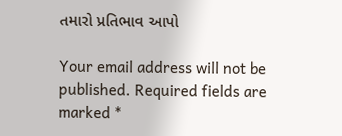તમારો પ્રતિભાવ આપો

Your email address will not be published. Required fields are marked *